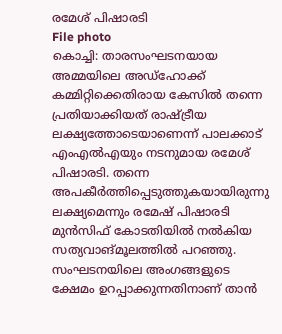രമേശ് പിഷാരടി
File photo
കൊച്ചി: താരസംഘടനയായ അമ്മയിലെ അഡ്ഹോക്ക് കമ്മിറ്റിക്കെതിരായ കേസിൽ തന്നെ പ്രതിയാക്കിയത് രാഷ്ട്രീയ ലക്ഷ്യത്തോടെയാണെന്ന് പാലക്കാട് എംഎൽഎയും നടനുമായ രമേശ് പിഷാരടി. തന്നെ അപകീർത്തിപ്പെടുത്തുകയായിരുന്നു ലക്ഷ്യമെന്നും രമേഷ് പിഷാരടി മുൻസിഫ് കോടതിയിൽ നൽകിയ സത്യവാങ്മൂലത്തിൽ പറഞ്ഞു.
സംഘടനയിലെ അംഗങ്ങളുടെ ക്ഷേമം ഉറപ്പാക്കുന്നതിനാണ് താൻ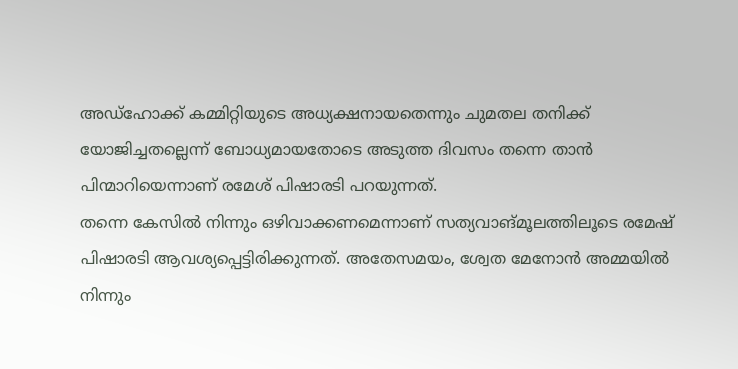അഡ്ഹോക്ക് കമ്മിറ്റിയുടെ അധ്യക്ഷനായതെന്നും ചുമതല തനിക്ക് യോജിച്ചതല്ലെന്ന് ബോധ്യമായതോടെ അടുത്ത ദിവസം തന്നെ താൻ പിന്മാറിയെന്നാണ് രമേശ് പിഷാരടി പറയുന്നത്.
തന്നെ കേസിൽ നിന്നും ഒഴിവാക്കണമെന്നാണ് സത്യവാങ്മൂലത്തിലൂടെ രമേഷ് പിഷാരടി ആവശ്യപ്പെട്ടിരിക്കുന്നത്. അതേസമയം, ശ്വേത മേനോൻ അമ്മയിൽ നിന്നും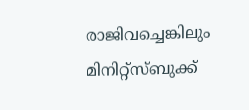രാജിവച്ചെങ്കിലും മിനിറ്റ്സ്ബുക്ക്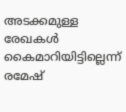അടക്കമുള്ള രേഖകൾ കൈമാറിയിട്ടില്ലെന്ന് രമേഷ്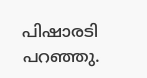പിഷാരടി പറഞ്ഞു.